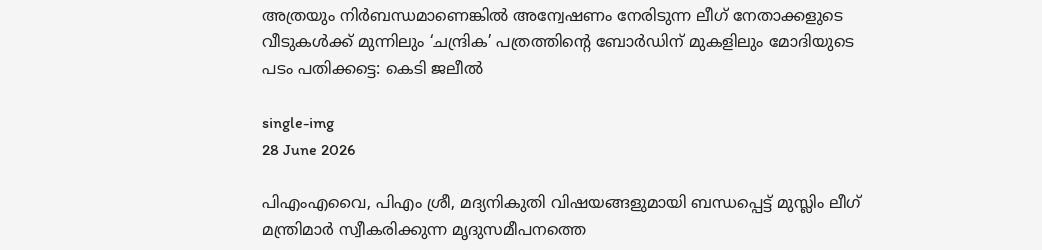അത്രയും നിര്‍ബന്ധമാണെങ്കില്‍ അന്വേഷണം നേരിടുന്ന ലീഗ് നേതാക്കളുടെ വീടുകള്‍ക്ക് മുന്നിലും ‘ചന്ദ്രിക’ പത്രത്തിന്റെ ബോര്‍ഡിന് മുകളിലും മോദിയുടെ പടം പതിക്കട്ടെ: കെടി ജലീൽ

single-img
28 June 2026

പിഎംഎവൈ, പിഎം ശ്രീ, മദ്യനികുതി വിഷയങ്ങളുമായി ബന്ധപ്പെട്ട് മുസ്ലിം ലീഗ് മന്ത്രിമാര്‍ സ്വീകരിക്കുന്ന മൃദുസമീപനത്തെ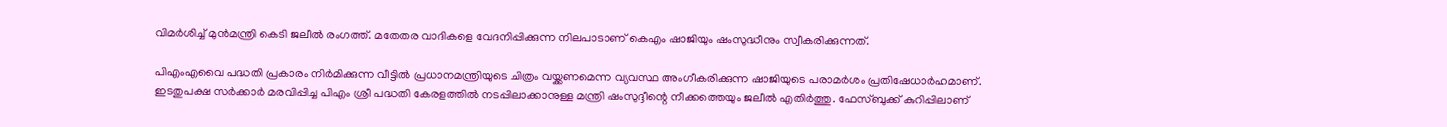വിമര്‍ശിച്ച് മുന്‍മന്ത്രി കെടി ജലീല്‍ രംഗത്ത്. മതേതര വാദികളെ വേദനിപ്പിക്കുന്ന നിലപാടാണ് കെഎം ഷാജിയും ഷംസുദ്ധീനും സ്വീകരിക്കുന്നത്.

പിഎംഎവൈ പദ്ധതി പ്രകാരം നിര്‍മിക്കുന്ന വീട്ടില്‍ പ്രധാനമന്ത്രിയുടെ ചിത്രം വയ്ക്കണമെന്ന വ്യവസ്ഥ അംഗീകരിക്കുന്ന ഷാജിയുടെ പരാമര്‍ശം പ്രതിഷേധാര്‍ഹമാണ്. ഇടതുപക്ഷ സര്‍ക്കാര്‍ മരവിപ്പിച്ച പിഎം ശ്രീ പദ്ധതി കേരളത്തില്‍ നടപ്പിലാക്കാനുള്ള മന്ത്രി ഷംസുദ്ദീന്റെ നീക്കത്തെയും ജലീല്‍ എതിര്‍ത്തു. ഫേസ്ബുക്ക് കുറിപ്പിലാണ്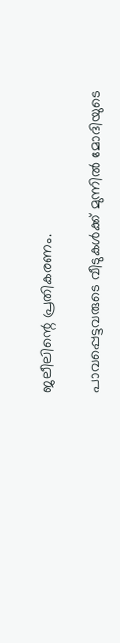ജലീലിന്റെ പ്രതികരണം.

പാവപ്പെട്ടവരുടെ വീടുകള്‍ക്ക് മുന്നില്‍ മോദിയുടെ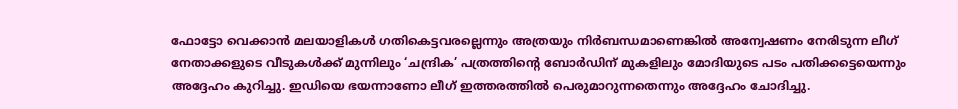ഫോട്ടോ വെക്കാന്‍ മലയാളികള്‍ ഗതികെട്ടവരല്ലെന്നും അത്രയും നിര്‍ബന്ധമാണെങ്കില്‍ അന്വേഷണം നേരിടുന്ന ലീഗ് നേതാക്കളുടെ വീടുകള്‍ക്ക് മുന്നിലും ‘ചന്ദ്രിക’ പത്രത്തിന്റെ ബോര്‍ഡിന് മുകളിലും മോദിയുടെ പടം പതിക്കട്ടെയെന്നും അദ്ദേഹം കുറിച്ചു. ഇഡിയെ ഭയന്നാണോ ലീഗ് ഇത്തരത്തില്‍ പെരുമാറുന്നതെന്നും അദ്ദേഹം ചോദിച്ചു.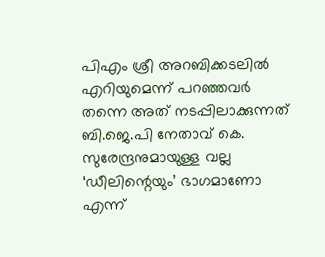പിഎം ശ്രീ അറബിക്കടലില്‍ എറിയുമെന്ന് പറഞ്ഞവര്‍ തന്നെ അത് നടപ്പിലാക്കുന്നത് ബി.ജെ.പി നേതാവ് കെ. സുരേന്ദ്രനുമായുള്ള വല്ല ‘ഡീലിന്റെയും’ ഭാഗമാണോ എന്ന്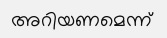അറിയണമെന്ന്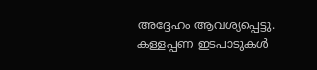അദ്ദേഹം ആവശ്യപ്പെട്ടു. കള്ളപ്പണ ഇടപാടുകള്‍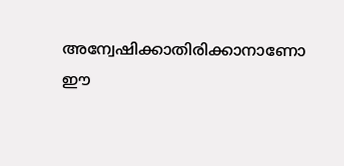അന്വേഷിക്കാതിരിക്കാനാണോ ഈ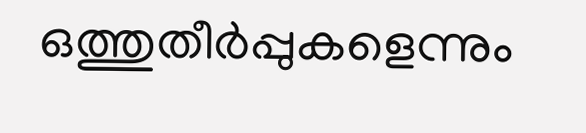ഒത്തുതീര്‍പ്പുകളെന്നും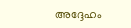അദ്ദേഹം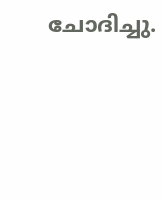ചോദിച്ചു.